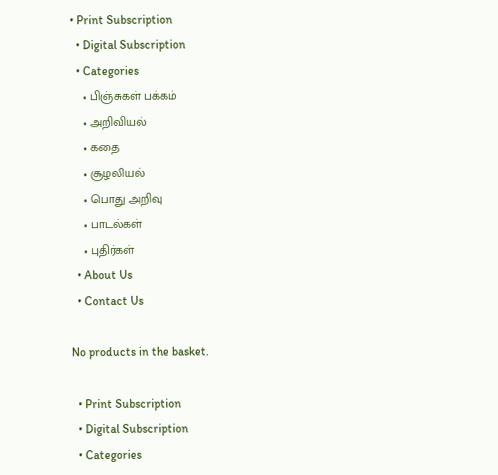• Print Subscription
  • Digital Subscription
  • Categories
    • பிஞ்சுகள் பக்கம்
    • அறிவியல்
    • கதை
    • சூழலியல்
    • பொது அறிவு
    • பாடல்கள்
    • புதிர்கள்
  • About Us
  • Contact Us

No products in the basket.

  • Print Subscription
  • Digital Subscription
  • Categories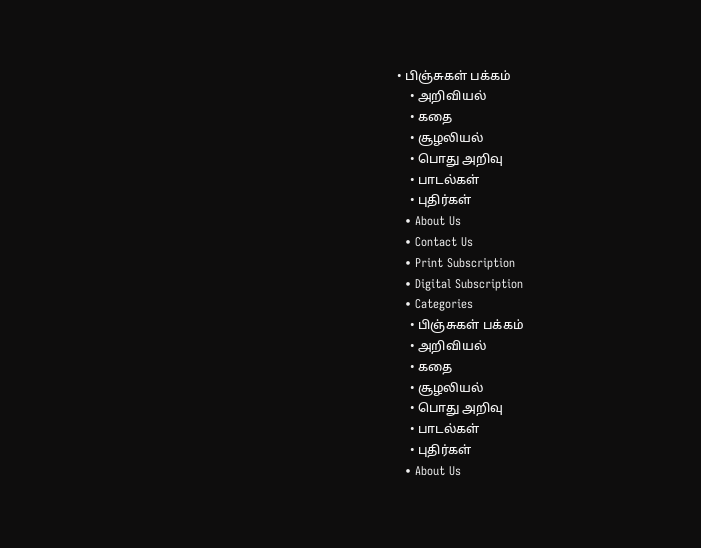• பிஞ்சுகள் பக்கம்
    • அறிவியல்
    • கதை
    • சூழலியல்
    • பொது அறிவு
    • பாடல்கள்
    • புதிர்கள்
  • About Us
  • Contact Us
  • Print Subscription
  • Digital Subscription
  • Categories
    • பிஞ்சுகள் பக்கம்
    • அறிவியல்
    • கதை
    • சூழலியல்
    • பொது அறிவு
    • பாடல்கள்
    • புதிர்கள்
  • About Us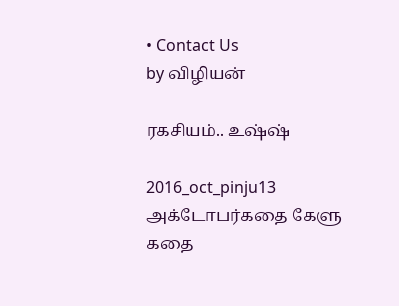• Contact Us
by விழியன்

ரகசியம்.. உஷ்ஷ்

2016_oct_pinju13
அக்டோபர்கதை கேளு கதை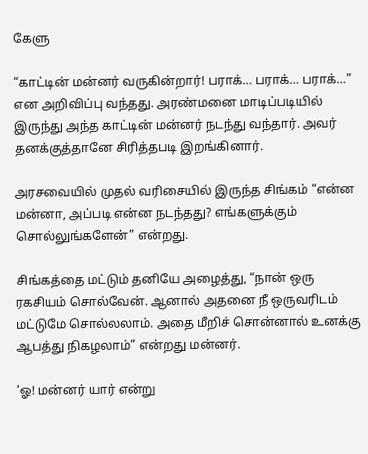கேளு

“காட்டின் மன்னர் வருகின்றார்! பராக்… பராக்… பராக்…” என அறிவிப்பு வந்தது. அரண்மனை மாடிப்படியில் இருந்து அந்த காட்டின் மன்னர் நடந்து வந்தார். அவர் தனக்குத்தானே சிரித்தபடி இறங்கினார்.

அரசவையில் முதல் வரிசையில் இருந்த சிங்கம் “என்ன மன்னா, அப்படி என்ன நடந்தது? எங்களுக்கும் சொல்லுங்களேன்” என்றது.

சிங்கத்தை மட்டும் தனியே அழைத்து, “நான் ஒரு ரகசியம் சொல்வேன். ஆனால் அதனை நீ ஒருவரிடம் மட்டுமே சொல்லலாம். அதை மீறிச் சொன்னால் உனக்கு ஆபத்து நிகழலாம்” என்றது மன்னர்.

‘ஓ! மன்னர் யார் என்று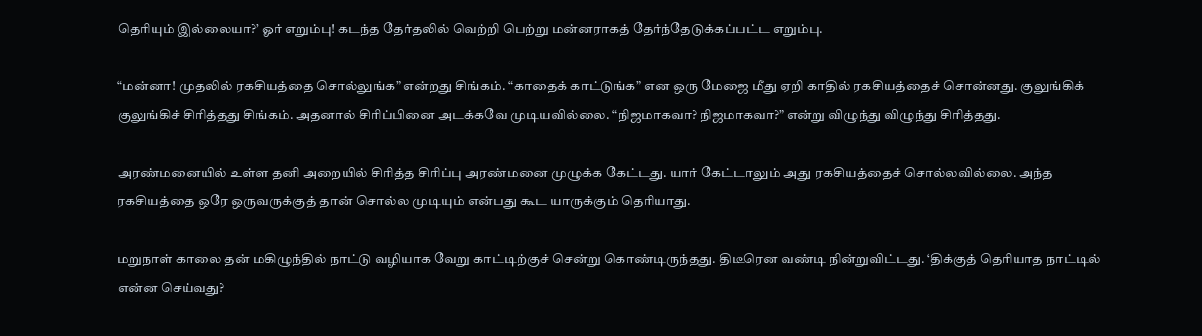தெரியும் இல்லையா?’ ஓர் எறும்பு! கடந்த தேர்தலில் வெற்றி பெற்று மன்னராகத் தேர்ந்தேடுக்கப்பட்ட எறும்பு.

“மன்னா! முதலில் ரகசியத்தை சொல்லுங்க” என்றது சிங்கம். “காதைக் காட்டுங்க” என ஒரு மேஜை மீது ஏறி காதில் ரகசியத்தைச் சொன்னது. குலுங்கிக் குலுங்கிச் சிரித்தது சிங்கம். அதனால் சிரிப்பினை அடக்கவே முடியவில்லை. “நிஜமாகவா? நிஜமாகவா?” என்று விழுந்து விழுந்து சிரித்தது.

அரண்மனையில் உள்ள தனி அறையில் சிரித்த சிரிப்பு அரண்மனை முழுக்க கேட்டது. யார் கேட்டாலும் அது ரகசியத்தைச் சொல்லவில்லை. அந்த ரகசியத்தை ஒரே ஒருவருக்குத் தான் சொல்ல முடியும் என்பது கூட யாருக்கும் தெரியாது.

மறுநாள் காலை தன் மகிழுந்தில் நாட்டு வழியாக வேறு காட்டிற்குச் சென்று கொண்டிருந்தது. திடீரென வண்டி நின்றுவிட்டது. ‘திக்குத் தெரியாத நாட்டில் என்ன செய்வது?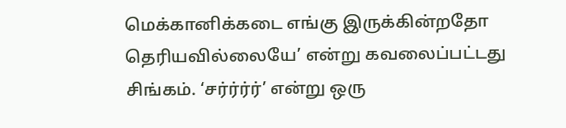மெக்கானிக்கடை எங்கு இருக்கின்றதோ தெரியவில்லையே’ என்று கவலைப்பட்டது சிங்கம். ‘சர்ர்ர்ர்’ என்று ஒரு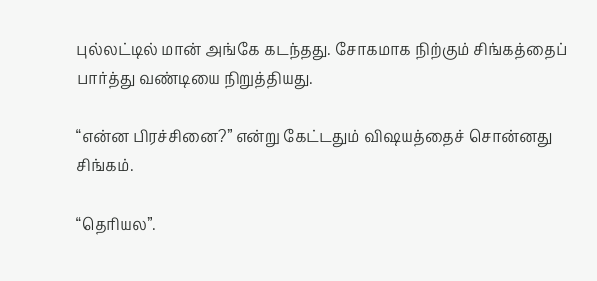புல்லட்டில் மான் அங்கே கடந்தது. சோகமாக நிற்கும் சிங்கத்தைப் பார்த்து வண்டியை நிறுத்தியது.

“என்ன பிரச்சினை?” என்று கேட்டதும் விஷயத்தைச் சொன்னது சிங்கம்.

“தெரியல”.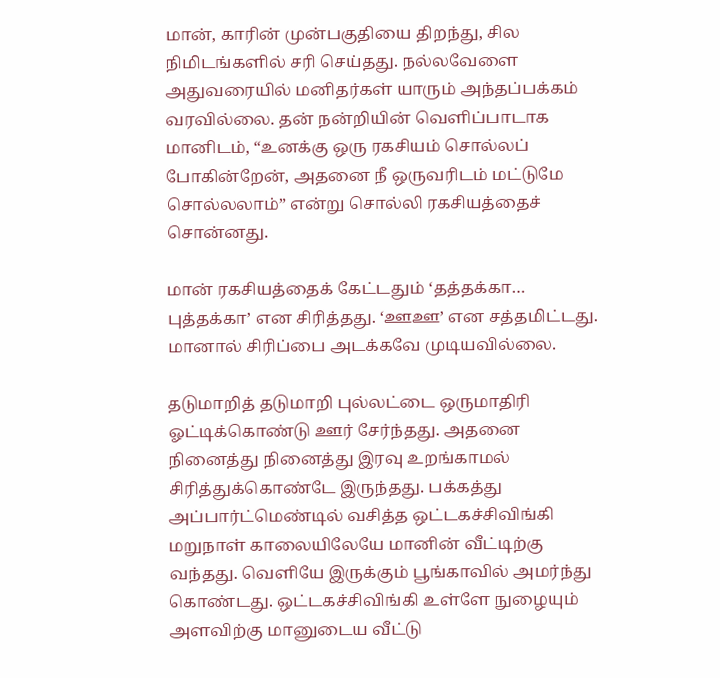மான், காரின் முன்பகுதியை திறந்து, சில நிமிடங்களில் சரி செய்தது. நல்லவேளை அதுவரையில் மனிதர்கள் யாரும் அந்தப்பக்கம் வரவில்லை. தன் நன்றியின் வெளிப்பாடாக மானிடம், “உனக்கு ஒரு ரகசியம் சொல்லப் போகின்றேன், அதனை நீ ஒருவரிடம் மட்டுமே சொல்லலாம்” என்று சொல்லி ரகசியத்தைச் சொன்னது.

மான் ரகசியத்தைக் கேட்டதும் ‘தத்தக்கா… புத்தக்கா’ என சிரித்தது. ‘ஊஊ’ என சத்தமிட்டது. மானால் சிரிப்பை அடக்கவே முடியவில்லை.

தடுமாறித் தடுமாறி புல்லட்டை ஒருமாதிரி ஓட்டிக்கொண்டு ஊர் சேர்ந்தது. அதனை நினைத்து நினைத்து இரவு உறங்காமல் சிரித்துக்கொண்டே இருந்தது. பக்கத்து அப்பார்ட்மெண்டில் வசித்த ஒட்டகச்சிவிங்கி மறுநாள் காலையிலேயே மானின் வீட்டிற்கு வந்தது. வெளியே இருக்கும் பூங்காவில் அமர்ந்து கொண்டது. ஒட்டகச்சிவிங்கி உள்ளே நுழையும் அளவிற்கு மானுடைய வீட்டு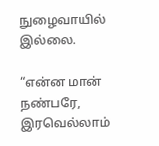நுழைவாயில் இல்லை.

“என்ன மான் நண்பரே, இரவெல்லாம்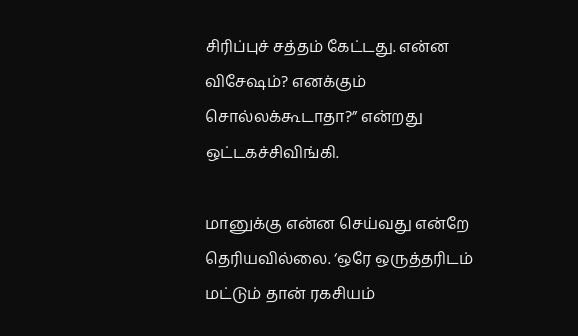சிரிப்புச் சத்தம் கேட்டது. என்ன விசேஷம்? எனக்கும் சொல்லக்கூடாதா?” என்றது ஒட்டகச்சிவிங்கி.

மானுக்கு என்ன செய்வது என்றே தெரியவில்லை. ‘ஒரே ஒருத்தரிடம் மட்டும் தான் ரகசியம்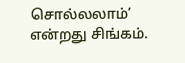சொல்லலாம்’ என்றது சிங்கம்.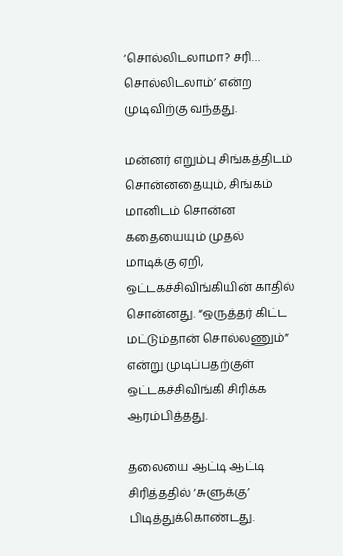‘சொல்லிடலாமா? சரி… சொல்லிடலாம்’ என்ற முடிவிற்கு வந்தது.

மன்னர் எறும்பு சிங்கத்திடம் சொன்னதையும், சிங்கம் மானிடம் சொன்ன கதையையும் முதல் மாடிக்கு ஏறி, ஒட்டகச்சிவிங்கியின் காதில் சொன்னது. “ஒருத்தர் கிட்ட மட்டும்தான் சொல்லணும்” என்று முடிப்பதற்குள் ஒட்டகச்சிவிங்கி சிரிக்க ஆரம்பித்தது.

தலையை ஆட்டி ஆட்டி சிரித்ததில் ‘சுளுக்கு’ பிடித்துக்கொண்டது.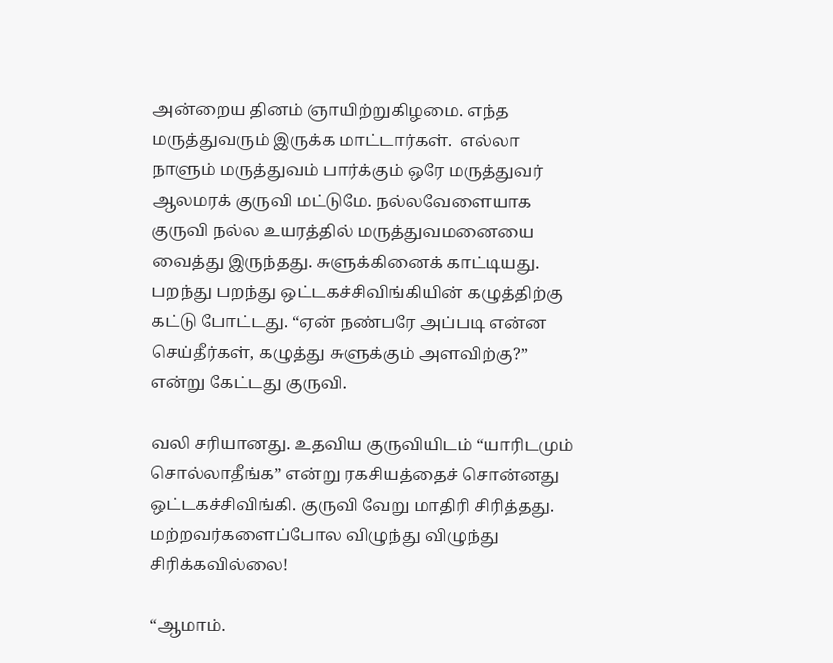அன்றைய தினம் ஞாயிற்றுகிழமை. எந்த மருத்துவரும் இருக்க மாட்டார்கள்.  எல்லா நாளும் மருத்துவம் பார்க்கும் ஒரே மருத்துவர் ஆலமரக் குருவி மட்டுமே. நல்லவேளையாக குருவி நல்ல உயரத்தில் மருத்துவமனையை வைத்து இருந்தது. சுளுக்கினைக் காட்டியது. பறந்து பறந்து ஒட்டகச்சிவிங்கியின் கழுத்திற்கு கட்டு போட்டது. “ஏன் நண்பரே அப்படி என்ன செய்தீர்கள், கழுத்து சுளுக்கும் அளவிற்கு?” என்று கேட்டது குருவி.

வலி சரியானது. உதவிய குருவியிடம் “யாரிடமும் சொல்லாதீங்க” என்று ரகசியத்தைச் சொன்னது ஒட்டகச்சிவிங்கி. குருவி வேறு மாதிரி சிரித்தது. மற்றவர்களைப்போல விழுந்து விழுந்து சிரிக்கவில்லை!

“ஆமாம்.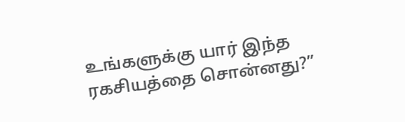உங்களுக்கு யார் இந்த ரகசியத்தை சொன்னது?”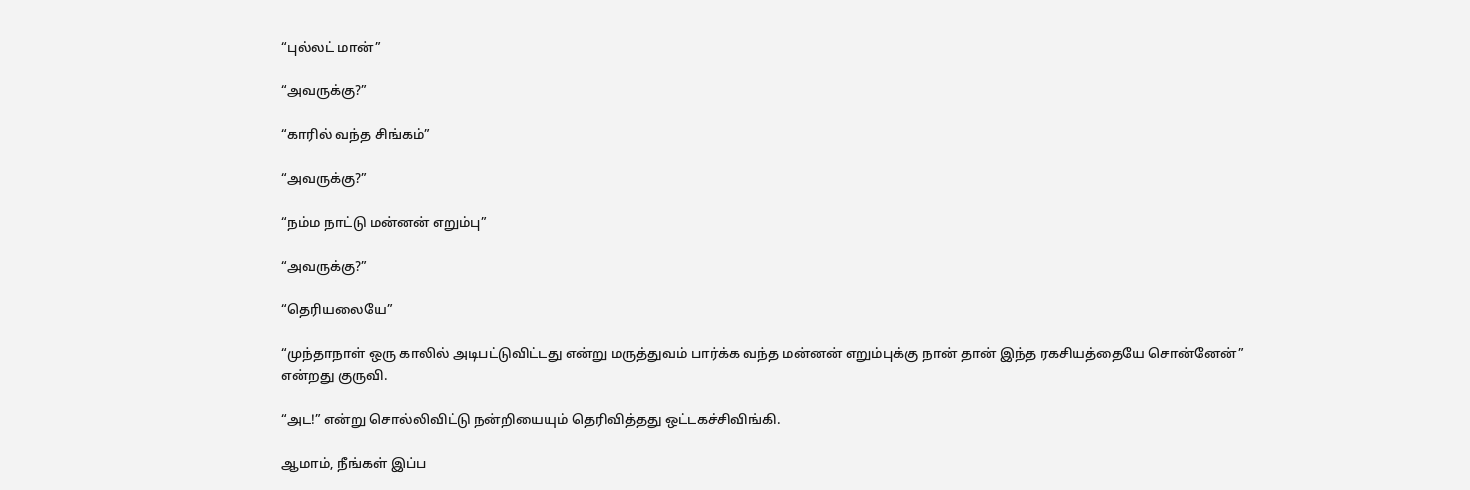“புல்லட் மான்”

“அவருக்கு?”

“காரில் வந்த சிங்கம்”

“அவருக்கு?”

“நம்ம நாட்டு மன்னன் எறும்பு”

“அவருக்கு?”

“தெரியலையே”

“முந்தாநாள் ஒரு காலில் அடிபட்டுவிட்டது என்று மருத்துவம் பார்க்க வந்த மன்னன் எறும்புக்கு நான் தான் இந்த ரகசியத்தையே சொன்னேன்” என்றது குருவி.

“அட!” என்று சொல்லிவிட்டு நன்றியையும் தெரிவித்தது ஒட்டகச்சிவிங்கி.

ஆமாம், நீங்கள் இப்ப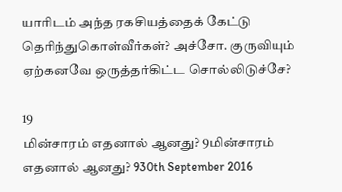யாரிடம் அந்த ரகசியத்தைக் கேட்டு தெரிந்துகொள்வீர்கள்? அச்சோ. குருவியும் ஏற்கனவே ஒருத்தர்கிட்ட சொல்லிடுச்சே?

19
மின்சாரம் எதனால் ஆனது? 9மின்சாரம் எதனால் ஆனது? 930th September 2016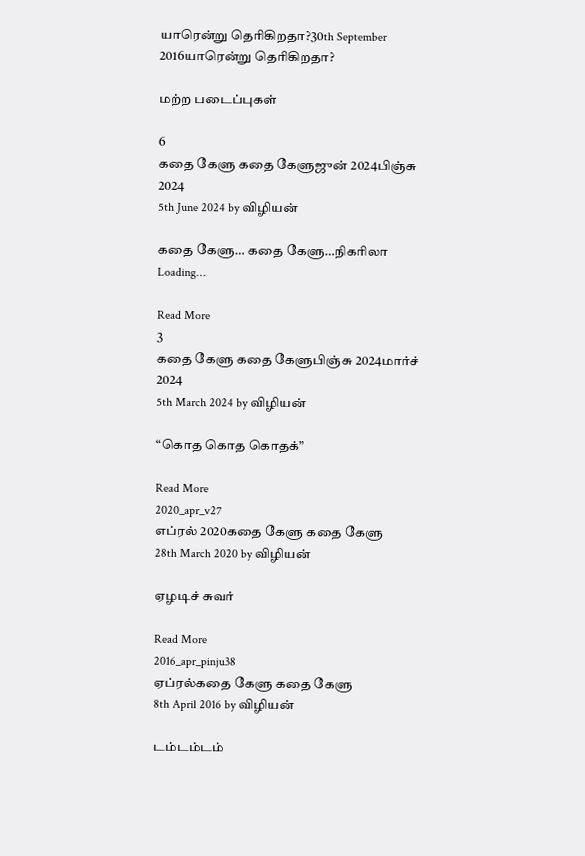யாரென்று தெரிகிறதா?30th September 2016யாரென்று தெரிகிறதா?

மற்ற படைப்புகள்

6
கதை கேளு கதை கேளுஜுன் 2024பிஞ்சு 2024
5th June 2024 by விழியன்

கதை கேளு… கதை கேளு…நிகரிலா Loading…

Read More
3
கதை கேளு கதை கேளுபிஞ்சு 2024மார்ச் 2024
5th March 2024 by விழியன்

“கொத கொத கொதக்”

Read More
2020_apr_v27
எப்ரல் 2020கதை கேளு கதை கேளு
28th March 2020 by விழியன்

ஏழடிச் சுவர்

Read More
2016_apr_pinju38
ஏப்ரல்கதை கேளு கதை கேளு
8th April 2016 by விழியன்

டம்டம்டம்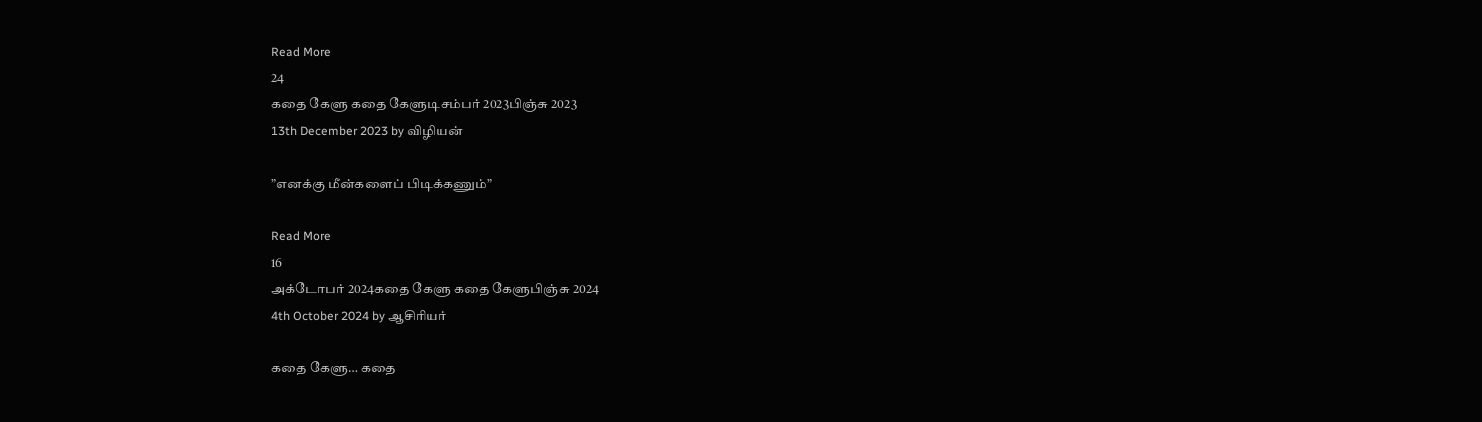Read More
24
கதை கேளு கதை கேளுடிசம்பர் 2023பிஞ்சு 2023
13th December 2023 by விழியன்

”எனக்கு மீன்களைப் பிடிக்கணும்”

Read More
16
அக்டோபர் 2024கதை கேளு கதை கேளுபிஞ்சு 2024
4th October 2024 by ஆசிரியர்

கதை கேளு… கதை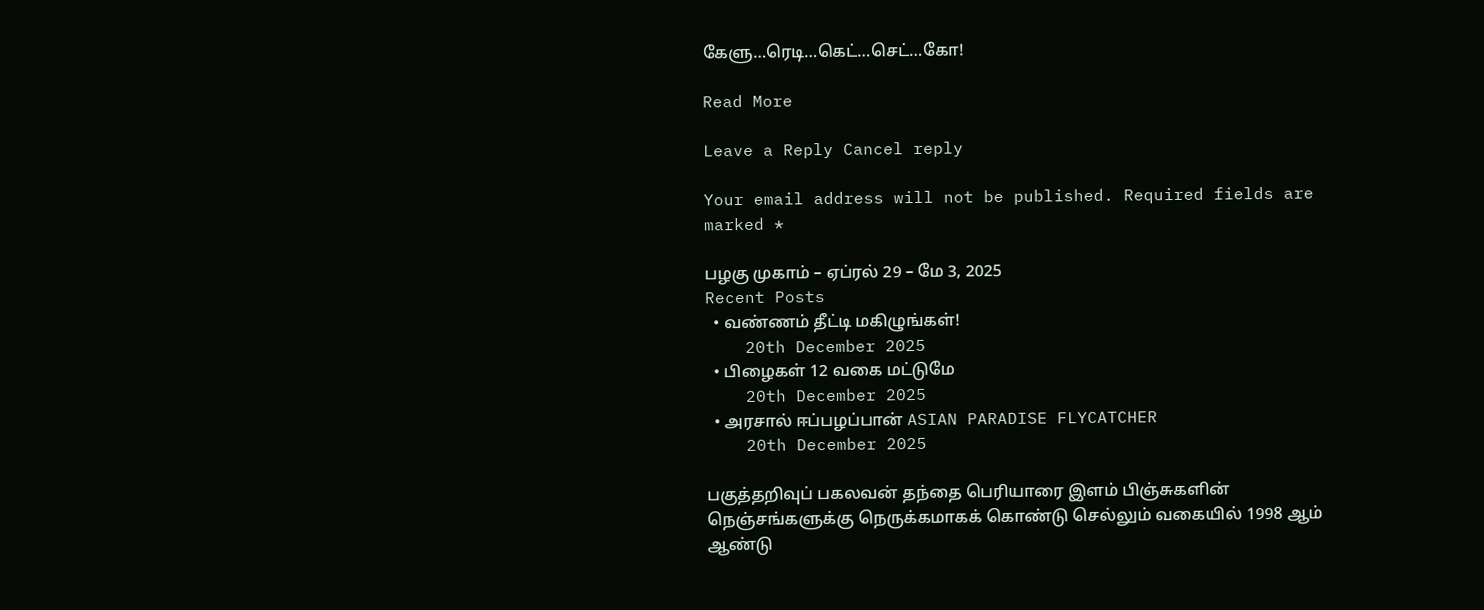கேளு…ரெடி…கெட்…செட்…கோ!

Read More

Leave a Reply Cancel reply

Your email address will not be published. Required fields are marked *

பழகு முகாம் – ஏப்ரல் 29 – மே 3, 2025
Recent Posts
  • வண்ணம் தீட்டி மகிழுங்கள்!
    20th December 2025
  • பிழைகள் 12 வகை மட்டுமே
    20th December 2025
  • அரசால் ஈப்பழப்பான் ASIAN PARADISE FLYCATCHER
    20th December 2025

பகுத்தறிவுப் பகலவன் தந்தை பெரியாரை இளம் பிஞ்சுகளின் நெஞ்சங்களுக்கு நெருக்கமாகக் கொண்டு செல்லும் வகையில் 1998 ஆம் ஆண்டு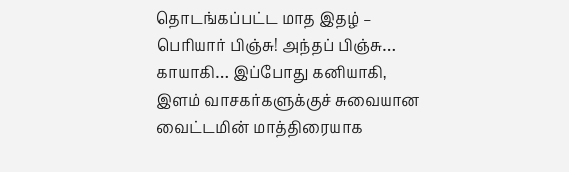தொடங்கப்பட்ட மாத இதழ் – பெரியார் பிஞ்சு! அந்தப் பிஞ்சு… காயாகி… இப்போது கனியாகி, இளம் வாசகர்களுக்குச் சுவையான வைட்டமின் மாத்திரையாக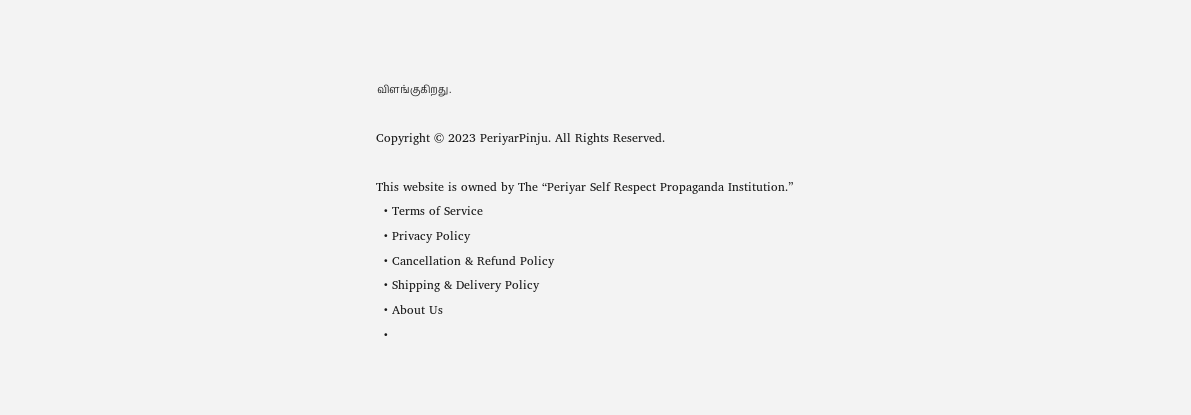விளங்குகிறது.

Copyright © 2023 PeriyarPinju. All Rights Reserved.

This website is owned by The “Periyar Self Respect Propaganda Institution.”
  • Terms of Service
  • Privacy Policy
  • Cancellation & Refund Policy
  • Shipping & Delivery Policy
  • About Us
  •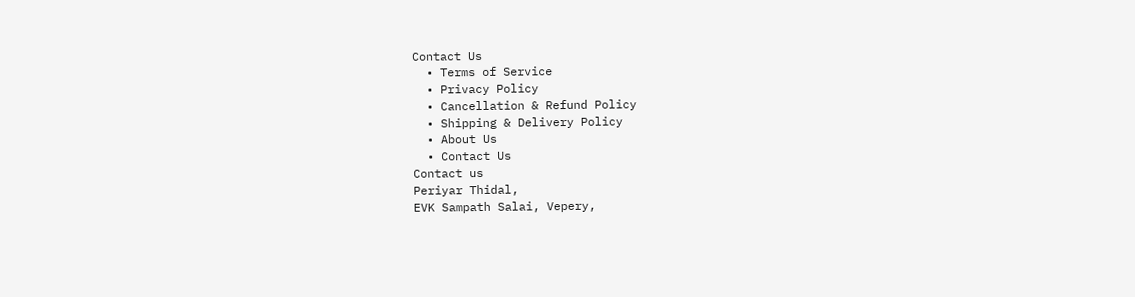Contact Us
  • Terms of Service
  • Privacy Policy
  • Cancellation & Refund Policy
  • Shipping & Delivery Policy
  • About Us
  • Contact Us
Contact us
Periyar Thidal,
EVK Sampath Salai, Vepery,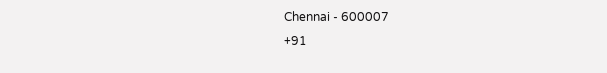Chennai - 600007
+91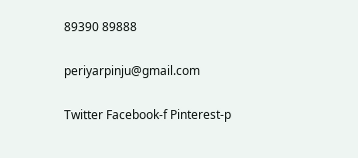89390 89888

periyarpinju@gmail.com

Twitter Facebook-f Pinterest-p